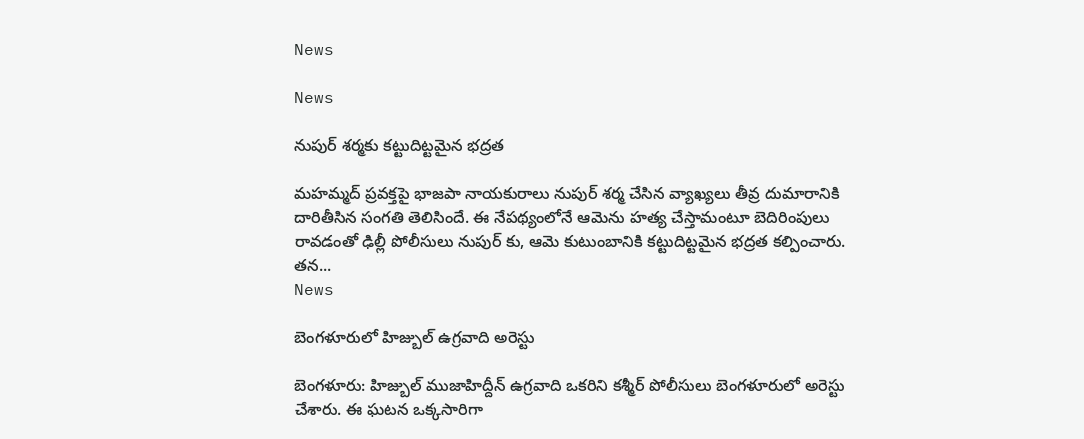News

News

నుపుర్ శర్మకు కట్టుదిట్టమైన భద్రత

మహమ్మద్‌ ప్రవక్తపై భాజపా నాయకురాలు నుపుర్‌ శర్మ చేసిన వ్యాఖ్యలు తీవ్ర దుమారానికి దారితీసిన సంగతి తెలిసిందే. ఈ నేపథ్యంలోనే ఆమెను హత్య చేస్తామంటూ బెదిరింపులు రావడంతో ఢిల్లీ పోలీసులు నుపుర్ కు‌, ఆమె కుటుంబానికి కట్టుదిట్టమైన భద్రత కల్పించారు. తన...
News

బెంగళూరులో హిజ్బుల్ ఉగ్రవాది అరెస్టు

బెంగళూరు: హిజ్బుల్ ముజాహిద్దీన్ ఉగ్రవాది ఒకరిని కశ్మీర్ పోలీసులు బెంగళూరులో అరెస్టు చేశారు. ఈ ఘటన ఒక్కసారిగా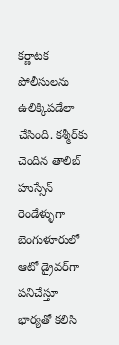కర్ణాటక పోలీసులను ఉలిక్కిపడేలా చేసింది. కశ్మీర్‌కు చెందిన తాలిబ్ హుస్సేన్ రెండేళ్ళుగా బెంగుళూరులో ఆటో డ్రైవర్‌గా పనిచేస్తూ భార్యతో కలిసి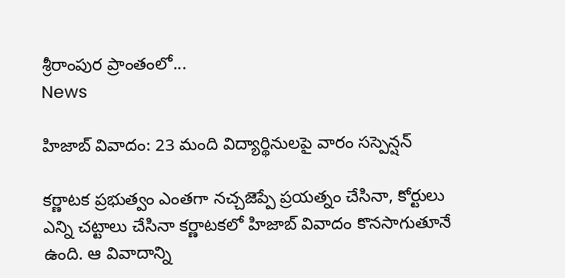శ్రీరాంపుర ప్రాంతంలో...
News

హిజాబ్ వివాదం: 23 మంది విద్యార్థినులపై వారం సస్పెన్షన్

కర్ణాటక ప్రభుత్వం ఎంతగా నచ్చజెప్పే ప్రయత్నం చేసినా, కోర్టులు ఎన్ని చట్టాలు చేసినా కర్ణాటకలో హిజాబ్ వివాదం కొనసాగుతూనే ఉంది. ఆ వివాదాన్ని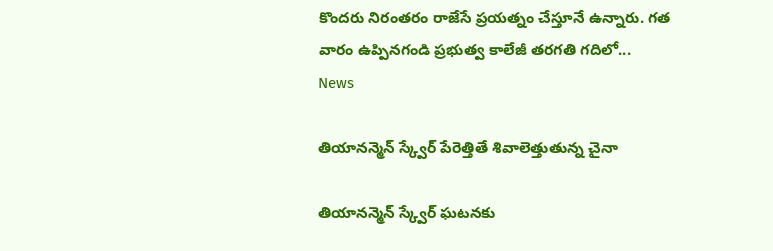కొందరు నిరంతరం రాజేసే ప్రయత్నం చేస్తూనే ఉన్నారు. గత వారం ఉప్పినగండి ప్రభుత్వ కాలేజీ తరగతి గదిలో...
News

తియానన్మెన్‌ స్క్వేర్ పేరెత్తితే శివాలెత్తుతున్న చైనా

తియానన్మెన్‌ స్క్వేర్‌ ఘటనకు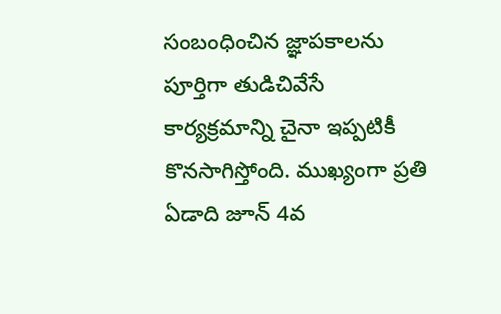సంబంధించిన జ్ఞాపకాలను పూర్తిగా తుడిచివేసే కార్యక్రమాన్ని చైనా ఇప్పటికీ కొనసాగిస్తోంది. ముఖ్యంగా ప్రతి ఏడాది జూన్ 4వ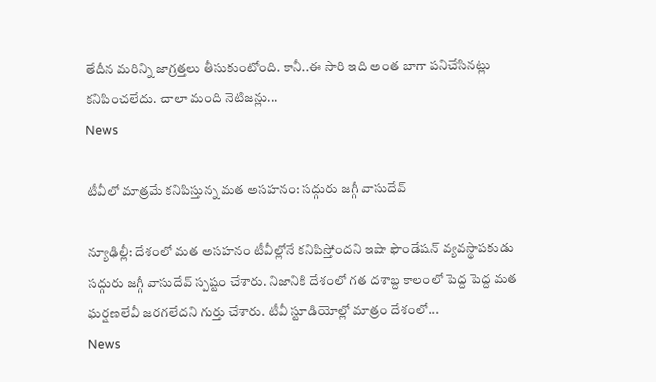తేదీన మరిన్ని జాగ్రత్తలు తీసుకుంటోంది. కానీ..ఈ సారి ఇది అంత బాగా పనిచేసినట్లు కనిపించలేదు. చాలా మంది నెటిజన్లు...
News

టీవీలో మాత్రమే కనిపిస్తున్న మత అసహనం: సద్గురు జగ్గీ వాసుదేవ్

న్యూఢిల్లీ: దేశంలో మత అసహనం టీవీల్లోనే కనిపిస్తోందని ఇషా ఫౌండేషన్ వ్యవస్థాపకుడు సద్గురు జగ్గీ వాసుదేవ్ స్పష్టం చేశారు. నిజానికి దేశంలో గత దశాబ్ద కాలంలో పెద్ద పెద్ద మత ఘర్షణలేవీ జరగలేదని గుర్తు చేశారు. టీవీ స్టూడియోల్లో మాత్రం దేశంలో...
News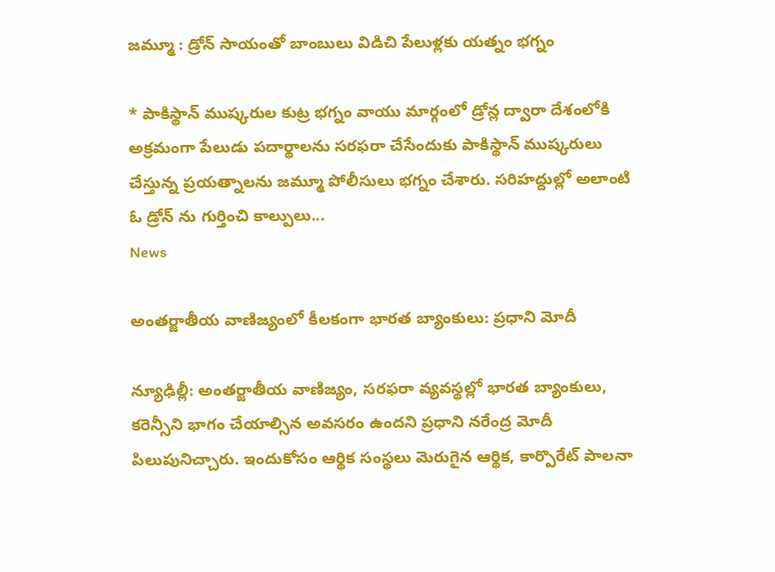జమ్మూ : డ్రోన్ సాయం‌తో బాంబులు విడిచి పేలుళ్లకు యత్నం భగ్నం

* పాకిస్థాన్ ముష్కరుల కుట్ర భగ్నం వాయు మార్గంలో డ్రోన్ల ద్వారా దేశంలోకి అక్రమంగా పేలుడు పదార్థాలను సరఫరా చేసేందుకు పాకిస్థాన్‌ ముష్కరులు చేస్తున్న ప్రయత్నాలను జమ్మూ పోలీసులు భగ్నం చేశారు. సరిహద్దుల్లో అలాంటి ఓ డ్రోన్ ‌ను గుర్తించి కాల్పులు...
News

అంతర్జాతీయ వాణిజ్యంలో కీలకంగా భారత బ్యాంకులు: ప్రధాని మోదీ

న్యూఢిల్లీ: అంతర్జాతీయ వాణిజ్యం, సరఫరా వ్యవస్థల్లో భారత బ్యాంకులు, కరెన్సీని భాగం చేయాల్సిన అవసరం ఉందని ప్రధాని నరేంద్ర మోదీ పిలుపునిచ్చారు. ఇందుకోసం ఆర్థిక సంస్థలు మెరుగైన ఆర్థిక, కార్పొరేట్ పాలనా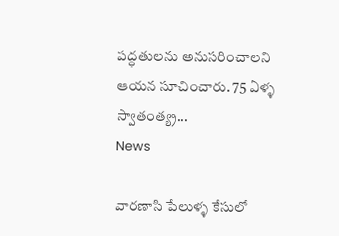పద్ధతులను అనుసరించాలని ఆయన సూచించారు. 75 ఏళ్ళ‌ స్వాతంత్య్ర...
News

వారణాసి పేలుళ్ళ‌ కేసులో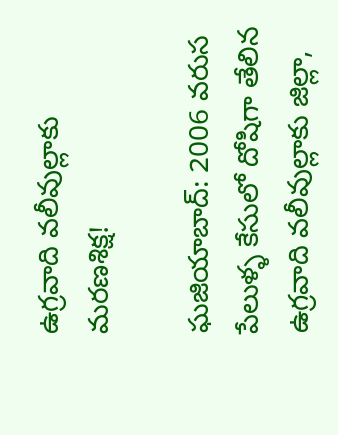ఉగ్రవాది వలీవుల్లాకు మరణశిక్ష!

ఘజియాబాద్: 2006 వరుస పేలుళ్ళ‌ కేసులో దోషిగా తేలిన ఉగ్రవాది వలీవుల్లాకు జిల్లా,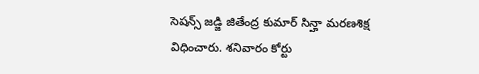సెషన్స్ జడ్జి జితేంద్ర కుమార్ సిన్హా మరణశిక్ష విధించారు. శనివారం కోర్టు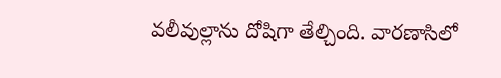వలీవుల్లాను దోషిగా తేల్చింది. వారణాసిలో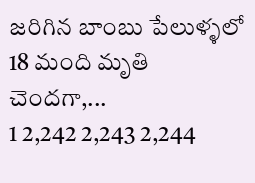జరిగిన బాంబు పేలుళ్ళ‌లో 18 మంది మృతి చెందగా,...
1 2,242 2,243 2,244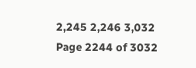2,245 2,246 3,032
Page 2244 of 3032